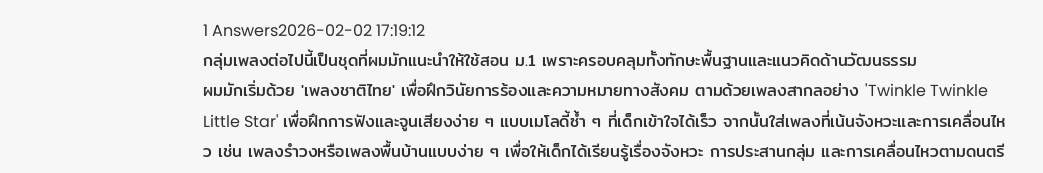1 Answers2026-02-02 17:19:12
กลุ่มเพลงต่อไปนี้เป็นชุดที่ผมมักแนะนำให้ใช้สอน ม.1 เพราะครอบคลุมทั้งทักษะพื้นฐานและแนวคิดด้านวัฒนธรรม
ผมมักเริ่มด้วย 'เพลงชาติไทย' เพื่อฝึกวินัยการร้องและความหมายทางสังคม ตามด้วยเพลงสากลอย่าง 'Twinkle Twinkle Little Star' เพื่อฝึกการฟังและจูนเสียงง่าย ๆ แบบเมโลดี้ซ้ำ ๆ ที่เด็กเข้าใจได้เร็ว จากนั้นใส่เพลงที่เน้นจังหวะและการเคลื่อนไหว เช่น เพลงรำวงหรือเพลงพื้นบ้านแบบง่าย ๆ เพื่อให้เด็กได้เรียนรู้เรื่องจังหวะ การประสานกลุ่ม และการเคลื่อนไหวตามดนตรี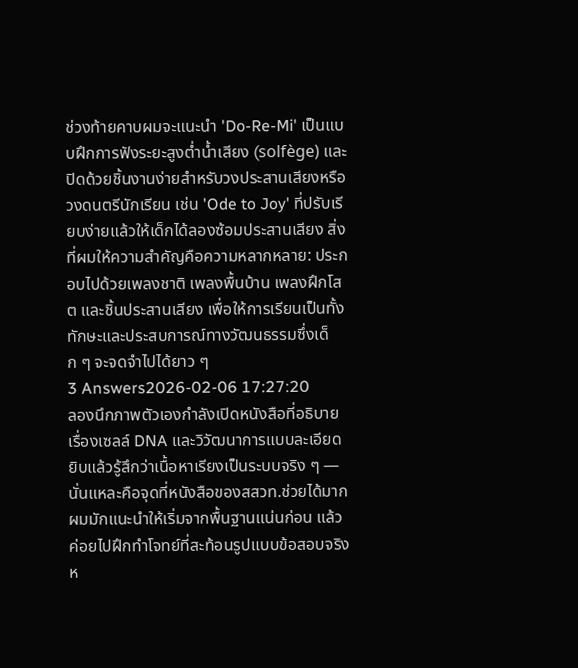ช่วงท้ายคาบผมจะแนะนำ 'Do-Re-Mi' เป็นแบบฝึกการฟังระยะสูงต่ำน้ำเสียง (solfège) และปิดด้วยชิ้นงานง่ายสำหรับวงประสานเสียงหรือวงดนตรีนักเรียน เช่น 'Ode to Joy' ที่ปรับเรียบง่ายแล้วให้เด็กได้ลองซ้อมประสานเสียง สิ่งที่ผมให้ความสำคัญคือความหลากหลาย: ประกอบไปด้วยเพลงชาติ เพลงพื้นบ้าน เพลงฝึกโสต และชิ้นประสานเสียง เพื่อให้การเรียนเป็นทั้งทักษะและประสบการณ์ทางวัฒนธรรมซึ่งเด็ก ๆ จะจดจำไปได้ยาว ๆ
3 Answers2026-02-06 17:27:20
ลองนึกภาพตัวเองกำลังเปิดหนังสือที่อธิบายเรื่องเซลล์ DNA และวิวัฒนาการแบบละเอียดยิบแล้วรู้สึกว่าเนื้อหาเรียงเป็นระบบจริง ๆ — นั่นแหละคือจุดที่หนังสือของสสวท.ช่วยได้มาก
ผมมักแนะนำให้เริ่มจากพื้นฐานแน่นก่อน แล้วค่อยไปฝึกทำโจทย์ที่สะท้อนรูปแบบข้อสอบจริง ห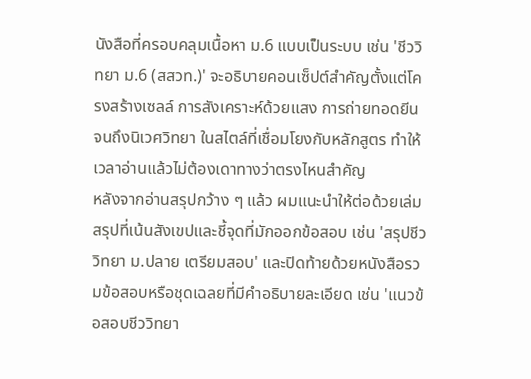นังสือที่ครอบคลุมเนื้อหา ม.6 แบบเป็นระบบ เช่น 'ชีววิทยา ม.6 (สสวท.)' จะอธิบายคอนเซ็ปต์สำคัญตั้งแต่โครงสร้างเซลล์ การสังเคราะห์ด้วยแสง การถ่ายทอดยีน จนถึงนิเวศวิทยา ในสไตล์ที่เชื่อมโยงกับหลักสูตร ทำให้เวลาอ่านแล้วไม่ต้องเดาทางว่าตรงไหนสำคัญ
หลังจากอ่านสรุปกว้าง ๆ แล้ว ผมแนะนำให้ต่อด้วยเล่มสรุปที่เน้นสังเขปและชี้จุดที่มักออกข้อสอบ เช่น 'สรุปชีววิทยา ม.ปลาย เตรียมสอบ' และปิดท้ายด้วยหนังสือรวมข้อสอบหรือชุดเฉลยที่มีคำอธิบายละเอียด เช่น 'แนวข้อสอบชีววิทยา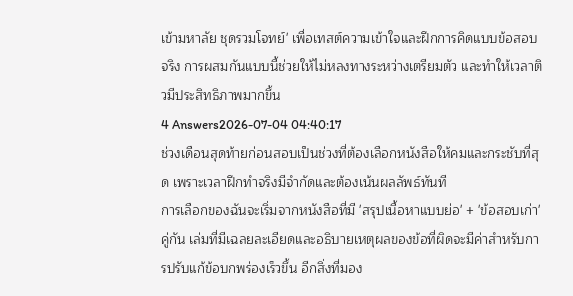เข้ามหาลัย ชุดรวมโจทย์' เพื่อเทสต์ความเข้าใจและฝึกการคิดแบบข้อสอบจริง การผสมกันแบบนี้ช่วยให้ไม่หลงทางระหว่างเตรียมตัว และทำให้เวลาติวมีประสิทธิภาพมากขึ้น
4 Answers2026-07-04 04:40:17
ช่วงเดือนสุดท้ายก่อนสอบเป็นช่วงที่ต้องเลือกหนังสือให้คมและกระชับที่สุด เพราะเวลาฝึกทำจริงมีจำกัดและต้องเน้นผลลัพธ์ทันที
การเลือกของฉันจะเริ่มจากหนังสือที่มี 'สรุปเนื้อหาแบบย่อ' + 'ข้อสอบเก่า' คู่กัน เล่มที่มีเฉลยละเอียดและอธิบายเหตุผลของข้อที่ผิดจะมีค่าสำหรับการปรับแก้ข้อบกพร่องเร็วขึ้น อีกสิ่งที่มอง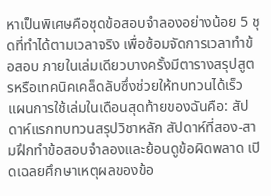หาเป็นพิเศษคือชุดข้อสอบจำลองอย่างน้อย 5 ชุดที่ทำได้ตามเวลาจริง เพื่อซ้อมจัดการเวลาทำข้อสอบ ภายในเล่มเดียวบางครั้งมีตารางสรุปสูตรหรือเทคนิคเคล็ดลับซึ่งช่วยให้ทบทวนได้เร็ว
แผนการใช้เล่มในเดือนสุดท้ายของฉันคือ: สัปดาห์แรกทบทวนสรุปวิชาหลัก สัปดาห์ที่สอง-สามฝึกทำข้อสอบจำลองและย้อนดูข้อผิดพลาด เปิดเฉลยศึกษาเหตุผลของข้อ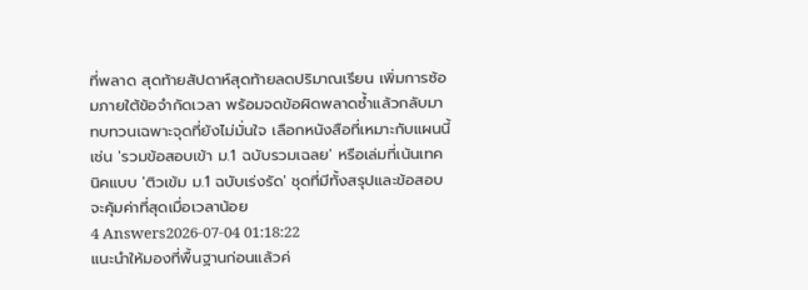ที่พลาด สุดท้ายสัปดาห์สุดท้ายลดปริมาณเรียน เพิ่มการซ้อมภายใต้ข้อจำกัดเวลา พร้อมจดข้อผิดพลาดซ้ำแล้วกลับมาทบทวนเฉพาะจุดที่ยังไม่มั่นใจ เลือกหนังสือที่เหมาะกับแผนนี้ เช่น 'รวมข้อสอบเข้า ม.1 ฉบับรวมเฉลย' หรือเล่มที่เน้นเทคนิคแบบ 'ติวเข้ม ม.1 ฉบับเร่งรัด' ชุดที่มีทั้งสรุปและข้อสอบจะคุ้มค่าที่สุดเมื่อเวลาน้อย
4 Answers2026-07-04 01:18:22
แนะนำให้มองที่พื้นฐานก่อนแล้วค่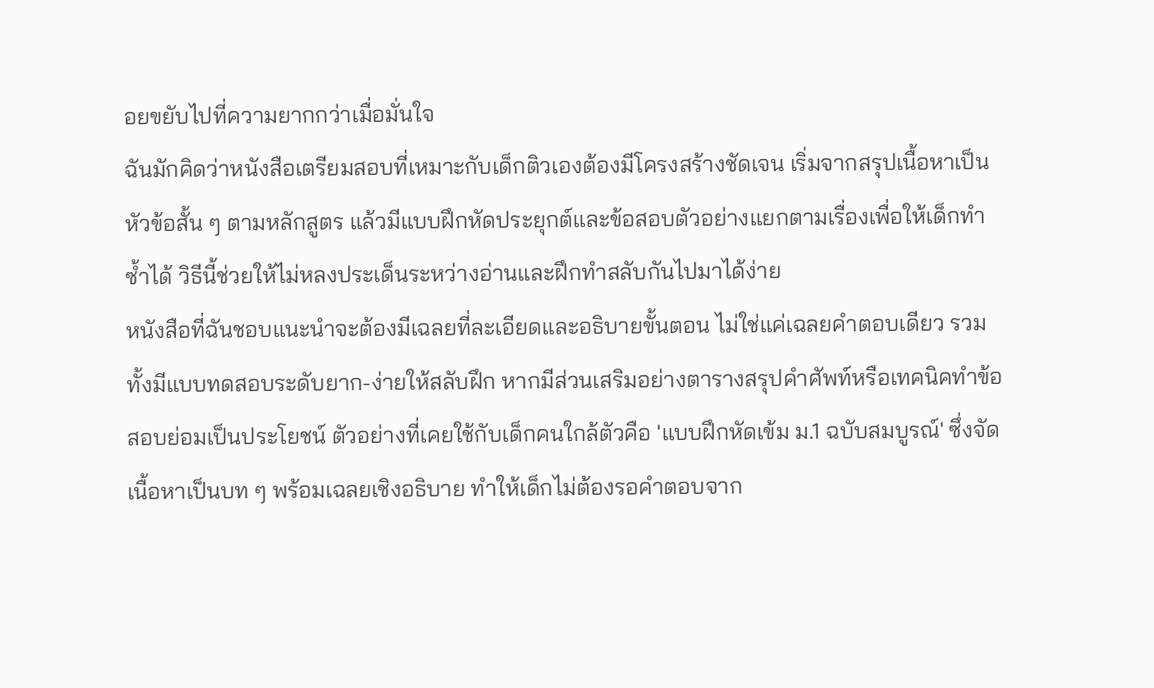อยขยับไปที่ความยากกว่าเมื่อมั่นใจ
ฉันมักคิดว่าหนังสือเตรียมสอบที่เหมาะกับเด็กติวเองต้องมีโครงสร้างชัดเจน เริ่มจากสรุปเนื้อหาเป็นหัวข้อสั้น ๆ ตามหลักสูตร แล้วมีแบบฝึกหัดประยุกต์และข้อสอบตัวอย่างแยกตามเรื่องเพื่อให้เด็กทำซ้ำได้ วิธีนี้ช่วยให้ไม่หลงประเด็นระหว่างอ่านและฝึกทำสลับกันไปมาได้ง่าย
หนังสือที่ฉันชอบแนะนำจะต้องมีเฉลยที่ละเอียดและอธิบายขั้นตอน ไม่ใช่แค่เฉลยคำตอบเดียว รวมทั้งมีแบบทดสอบระดับยาก-ง่ายให้สลับฝึก หากมีส่วนเสริมอย่างตารางสรุปคำศัพท์หรือเทคนิคทำข้อสอบย่อมเป็นประโยชน์ ตัวอย่างที่เคยใช้กับเด็กคนใกล้ตัวคือ 'แบบฝึกหัดเข้ม ม.1 ฉบับสมบูรณ์' ซึ่งจัดเนื้อหาเป็นบท ๆ พร้อมเฉลยเชิงอธิบาย ทำให้เด็กไม่ต้องรอคำตอบจาก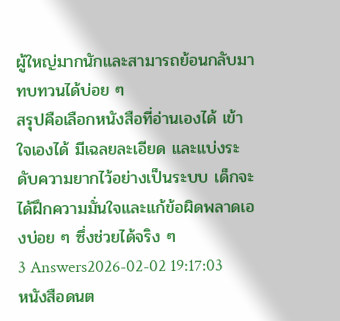ผู้ใหญ่มากนักและสามารถย้อนกลับมาทบทวนได้บ่อย ๆ
สรุปคือเลือกหนังสือที่อ่านเองได้ เข้าใจเองได้ มีเฉลยละเอียด และแบ่งระดับความยากไว้อย่างเป็นระบบ เด็กจะได้ฝึกความมั่นใจและแก้ข้อผิดพลาดเองบ่อย ๆ ซึ่งช่วยได้จริง ๆ
3 Answers2026-02-02 19:17:03
หนังสือดนต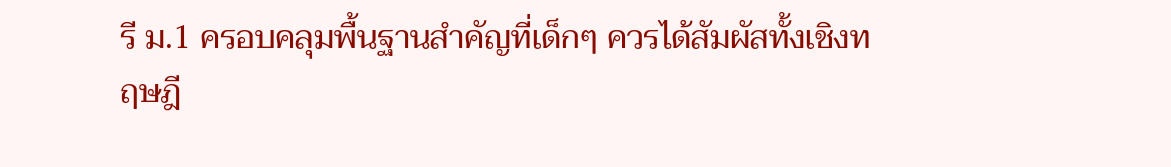รี ม.1 ครอบคลุมพื้นฐานสำคัญที่เด็กๆ ควรได้สัมผัสทั้งเชิงทฤษฎี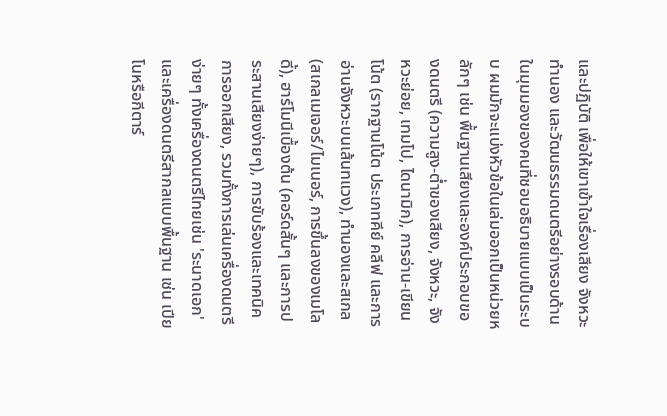และปฏิบัติ เพื่อให้เขาเข้าใจเรื่องเสียง จังหวะ ทำนอง และวัฒนธรรมดนตรีอย่างรอบด้าน
ในมุมมองของคนที่ชอบอธิบายแบบเป็นระบบ ผมมักจะแบ่งหัวข้อในเล่มออกเป็นหน่วยหลักๆ เช่น พื้นฐานเสียงและองค์ประกอบของดนตรี (ความสูง-ต่ำของเสียง, จังหวะ, จังหวะย่อย, เทมโป, ไดนามิก), การอ่าน-เขียนโน้ต (รากฐานโน้ต ประเภทคีย์ คลีฟ และการอ่านจังหวะบนเส้นทแวง), ทำนองและสเกล (สเกลเมเจอร์/ไมเนอร์, การขึ้นลงของเมโลดี้), ฮาร์โมนีเบื้องต้น (คอร์ดสั้นๆ และการประสานเสียงง่ายๆ), การขับร้องและเทคนิคการออกเสียง, รวมทั้งการเล่นเครื่องดนตรีง่ายๆ ทั้งเครื่องดนตรีไทยเช่น 'ระนาดเอก' และเครื่องดนตรีสากลแบบพื้นฐาน เช่น เปียโนหรือกีตาร์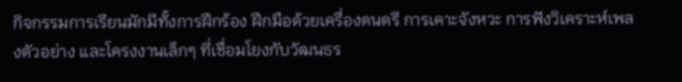กิจกรรมการเรียนมักมีทั้งการฝึกร้อง ฝึกมือด้วยเครื่องดนตรี การเคาะจังหวะ การฟังวิเคราะห์เพลงตัวอย่าง และโครงงานเล็กๆ ที่เชื่อมโยงกับวัฒนธร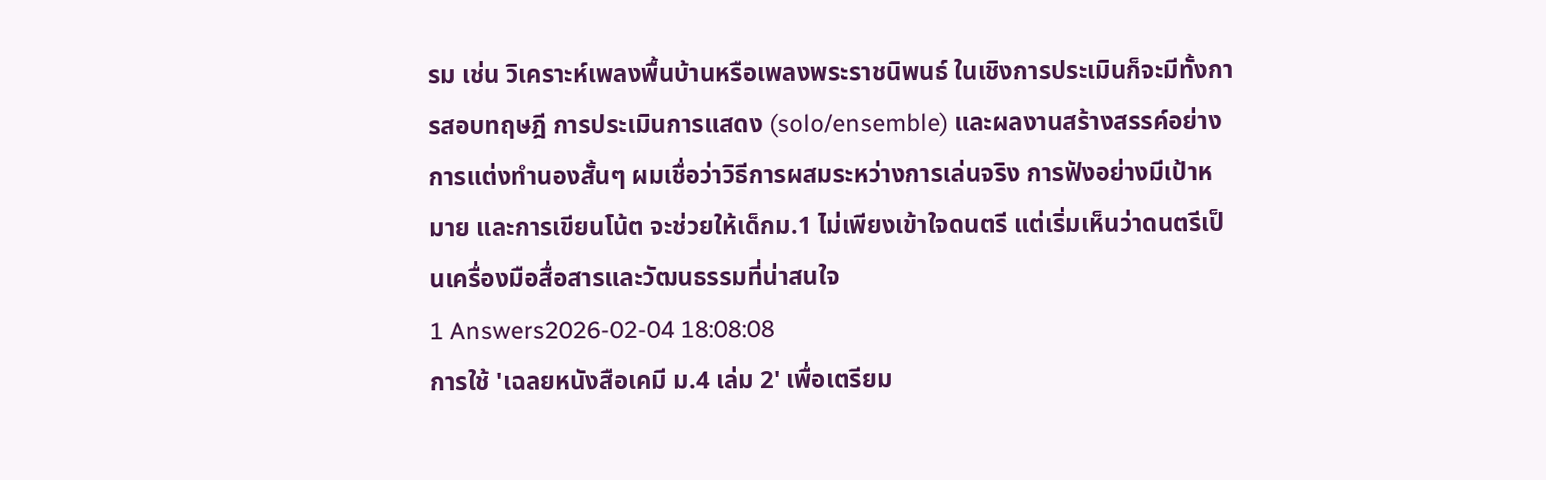รม เช่น วิเคราะห์เพลงพื้นบ้านหรือเพลงพระราชนิพนธ์ ในเชิงการประเมินก็จะมีทั้งการสอบทฤษฎี การประเมินการแสดง (solo/ensemble) และผลงานสร้างสรรค์อย่างการแต่งทำนองสั้นๆ ผมเชื่อว่าวิธีการผสมระหว่างการเล่นจริง การฟังอย่างมีเป้าหมาย และการเขียนโน้ต จะช่วยให้เด็กม.1 ไม่เพียงเข้าใจดนตรี แต่เริ่มเห็นว่าดนตรีเป็นเครื่องมือสื่อสารและวัฒนธรรมที่น่าสนใจ
1 Answers2026-02-04 18:08:08
การใช้ 'เฉลยหนังสือเคมี ม.4 เล่ม 2' เพื่อเตรียม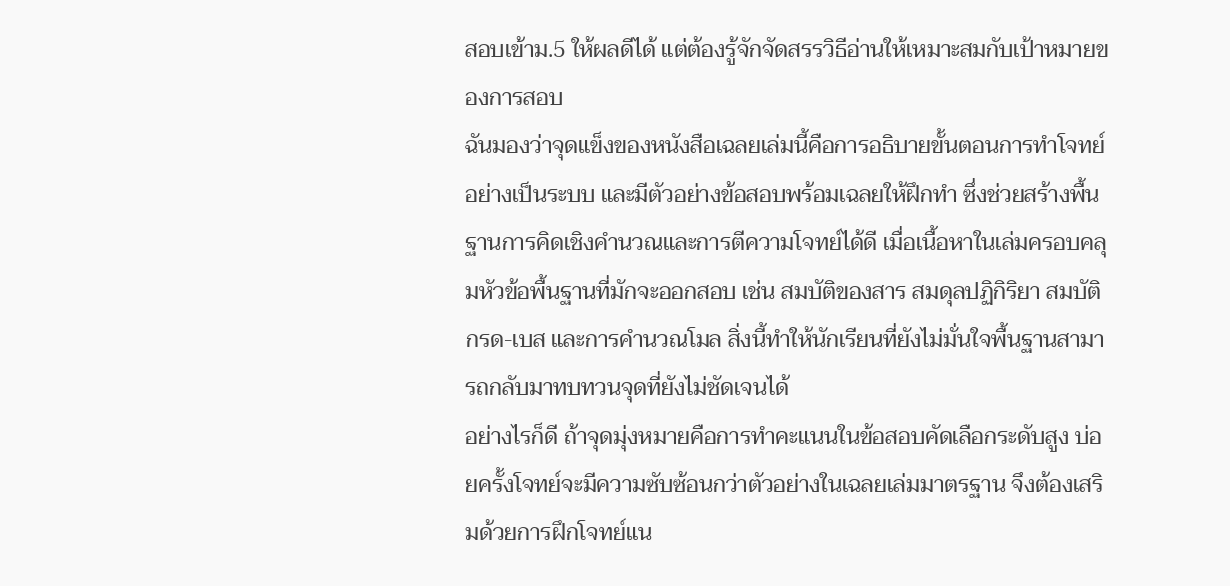สอบเข้าม.5 ให้ผลดีได้ แต่ต้องรู้จักจัดสรรวิธีอ่านให้เหมาะสมกับเป้าหมายของการสอบ
ฉันมองว่าจุดแข็งของหนังสือเฉลยเล่มนี้คือการอธิบายขั้นตอนการทำโจทย์อย่างเป็นระบบ และมีตัวอย่างข้อสอบพร้อมเฉลยให้ฝึกทำ ซึ่งช่วยสร้างพื้นฐานการคิดเชิงคำนวณและการตีความโจทย์ได้ดี เมื่อเนื้อหาในเล่มครอบคลุมหัวข้อพื้นฐานที่มักจะออกสอบ เช่น สมบัติของสาร สมดุลปฏิกิริยา สมบัติกรด-เบส และการคำนวณโมล สิ่งนี้ทำให้นักเรียนที่ยังไม่มั่นใจพื้นฐานสามารถกลับมาทบทวนจุดที่ยังไม่ชัดเจนได้
อย่างไรก็ดี ถ้าจุดมุ่งหมายคือการทำคะแนนในข้อสอบคัดเลือกระดับสูง บ่อยครั้งโจทย์จะมีความซับซ้อนกว่าตัวอย่างในเฉลยเล่มมาตรฐาน จึงต้องเสริมด้วยการฝึกโจทย์แน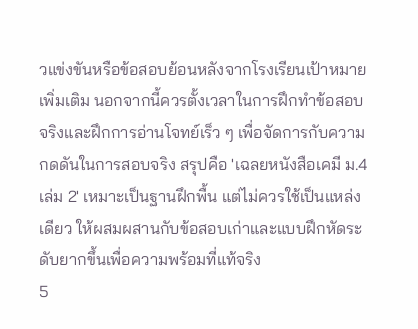วแข่งขันหรือข้อสอบย้อนหลังจากโรงเรียนเป้าหมายเพิ่มเติม นอกจากนี้ควรตั้งเวลาในการฝึกทำข้อสอบจริงและฝึกการอ่านโจทย์เร็ว ๆ เพื่อจัดการกับความกดดันในการสอบจริง สรุปคือ 'เฉลยหนังสือเคมี ม.4 เล่ม 2' เหมาะเป็นฐานฝึกพื้น แต่ไม่ควรใช้เป็นแหล่งเดียว ให้ผสมผสานกับข้อสอบเก่าและแบบฝึกหัดระดับยากขึ้นเพื่อความพร้อมที่แท้จริง
5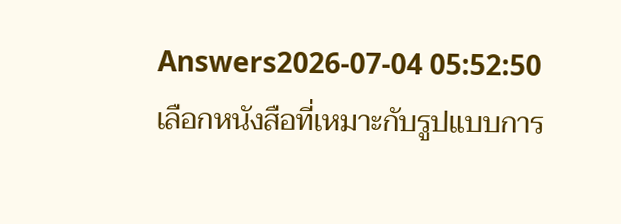Answers2026-07-04 05:52:50
เลือกหนังสือที่เหมาะกับรูปแบบการ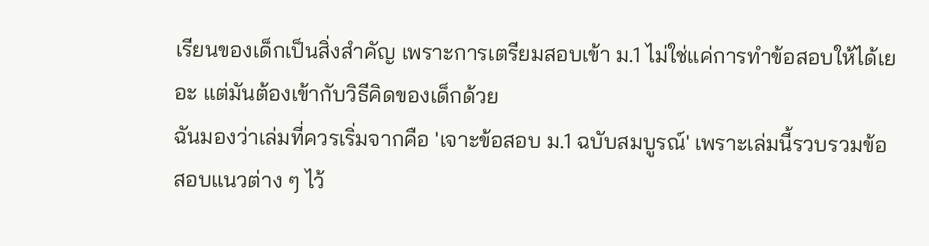เรียนของเด็กเป็นสิ่งสำคัญ เพราะการเตรียมสอบเข้า ม.1 ไม่ใช่แค่การทำข้อสอบให้ได้เยอะ แต่มันต้องเข้ากับวิธีคิดของเด็กด้วย
ฉันมองว่าเล่มที่ควรเริ่มจากคือ 'เจาะข้อสอบ ม.1 ฉบับสมบูรณ์' เพราะเล่มนี้รวบรวมข้อสอบแนวต่าง ๆ ไว้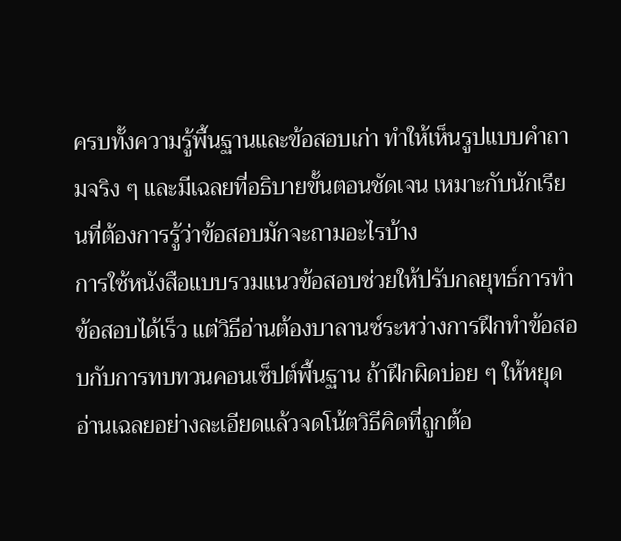ครบทั้งความรู้พื้นฐานและข้อสอบเก่า ทำให้เห็นรูปแบบคำถามจริง ๆ และมีเฉลยที่อธิบายขั้นตอนชัดเจน เหมาะกับนักเรียนที่ต้องการรู้ว่าข้อสอบมักจะถามอะไรบ้าง
การใช้หนังสือแบบรวมแนวข้อสอบช่วยให้ปรับกลยุทธ์การทำข้อสอบได้เร็ว แต่วิธีอ่านต้องบาลานซ์ระหว่างการฝึกทำข้อสอบกับการทบทวนคอนเซ็ปต์พื้นฐาน ถ้าฝึกผิดบ่อย ๆ ให้หยุดอ่านเฉลยอย่างละเอียดแล้วจดโน้ตวิธีคิดที่ถูกต้อ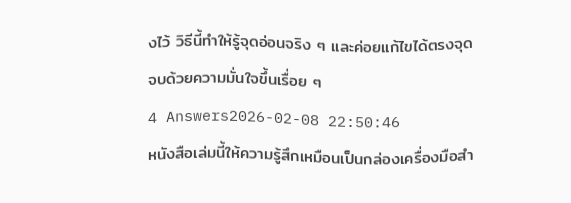งไว้ วิธีนี้ทำให้รู้จุดอ่อนจริง ๆ และค่อยแก้ไขได้ตรงจุด จบด้วยความมั่นใจขึ้นเรื่อย ๆ
4 Answers2026-02-08 22:50:46
หนังสือเล่มนี้ให้ความรู้สึกเหมือนเป็นกล่องเครื่องมือสำ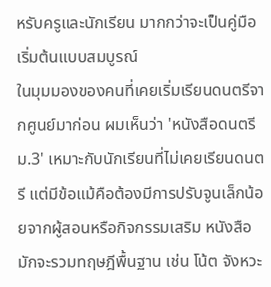หรับครูและนักเรียน มากกว่าจะเป็นคู่มือเริ่มต้นแบบสมบูรณ์
ในมุมมองของคนที่เคยเริ่มเรียนดนตรีจากศูนย์มาก่อน ผมเห็นว่า 'หนังสือดนตรี ม.3' เหมาะกับนักเรียนที่ไม่เคยเรียนดนตรี แต่มีข้อแม้คือต้องมีการปรับจูนเล็กน้อยจากผู้สอนหรือกิจกรรมเสริม หนังสือมักจะรวมทฤษฎีพื้นฐาน เช่น โน้ต จังหวะ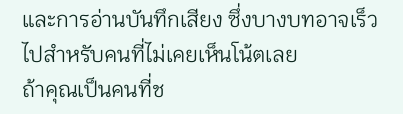และการอ่านบันทึกเสียง ซึ่งบางบทอาจเร็วไปสำหรับคนที่ไม่เคยเห็นโน้ตเลย
ถ้าคุณเป็นคนที่ช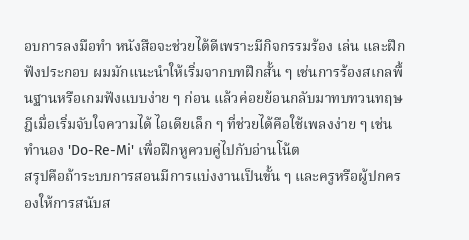อบการลงมือทำ หนังสือจะช่วยได้ดีเพราะมีกิจกรรมร้อง เล่น และฝึกฟังประกอบ ผมมักแนะนำให้เริ่มจากบทฝึกสั้น ๆ เช่นการร้องสเกลพื้นฐานหรือเกมฟังแบบง่าย ๆ ก่อน แล้วค่อยย้อนกลับมาทบทวนทฤษฎีเมื่อเริ่มจับใจความได้ ไอเดียเล็ก ๆ ที่ช่วยได้คือใช้เพลงง่าย ๆ เช่นทำนอง 'Do-Re-Mi' เพื่อฝึกหูควบคู่ไปกับอ่านโน้ต
สรุปคือถ้าระบบการสอนมีการแบ่งงานเป็นขั้น ๆ และครูหรือผู้ปกครองให้การสนับส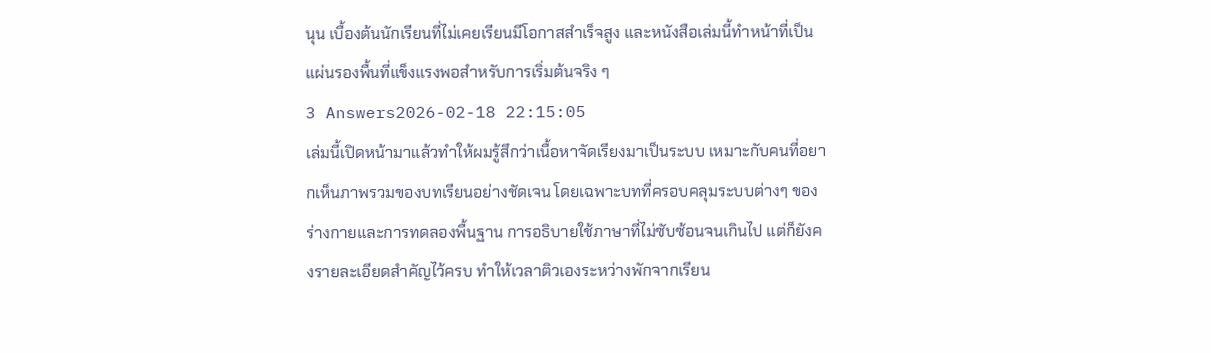นุน เบื้องต้นนักเรียนที่ไม่เคยเรียนมีโอกาสสำเร็จสูง และหนังสือเล่มนี้ทำหน้าที่เป็นแผ่นรองพื้นที่แข็งแรงพอสำหรับการเริ่มต้นจริง ๆ
3 Answers2026-02-18 22:15:05
เล่มนี้เปิดหน้ามาแล้วทำให้ผมรู้สึกว่าเนื้อหาจัดเรียงมาเป็นระบบ เหมาะกับคนที่อยากเห็นภาพรวมของบทเรียนอย่างชัดเจน โดยเฉพาะบทที่ครอบคลุมระบบต่างๆ ของร่างกายและการทดลองพื้นฐาน การอธิบายใช้ภาษาที่ไม่ซับซ้อนจนเกินไป แต่ก็ยังคงรายละเอียดสำคัญไว้ครบ ทำให้เวลาติวเองระหว่างพักจากเรียน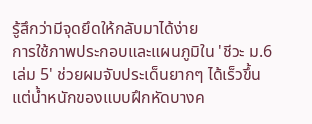รู้สึกว่ามีจุดยึดให้กลับมาได้ง่าย
การใช้ภาพประกอบและแผนภูมิใน 'ชีวะ ม.6 เล่ม 5' ช่วยผมจับประเด็นยากๆ ได้เร็วขึ้น แต่น้ำหนักของแบบฝึกหัดบางค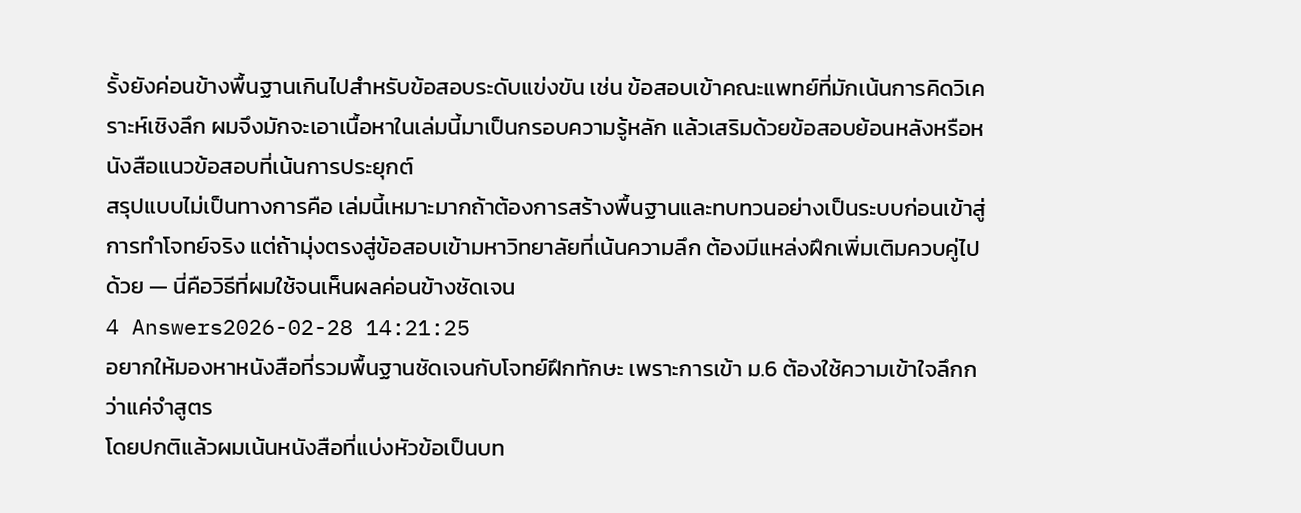รั้งยังค่อนข้างพื้นฐานเกินไปสำหรับข้อสอบระดับแข่งขัน เช่น ข้อสอบเข้าคณะแพทย์ที่มักเน้นการคิดวิเคราะห์เชิงลึก ผมจึงมักจะเอาเนื้อหาในเล่มนี้มาเป็นกรอบความรู้หลัก แล้วเสริมด้วยข้อสอบย้อนหลังหรือหนังสือแนวข้อสอบที่เน้นการประยุกต์
สรุปแบบไม่เป็นทางการคือ เล่มนี้เหมาะมากถ้าต้องการสร้างพื้นฐานและทบทวนอย่างเป็นระบบก่อนเข้าสู่การทำโจทย์จริง แต่ถ้ามุ่งตรงสู่ข้อสอบเข้ามหาวิทยาลัยที่เน้นความลึก ต้องมีแหล่งฝึกเพิ่มเติมควบคู่ไปด้วย — นี่คือวิธีที่ผมใช้จนเห็นผลค่อนข้างชัดเจน
4 Answers2026-02-28 14:21:25
อยากให้มองหาหนังสือที่รวมพื้นฐานชัดเจนกับโจทย์ฝึกทักษะ เพราะการเข้า ม.6 ต้องใช้ความเข้าใจลึกกว่าแค่จำสูตร
โดยปกติแล้วผมเน้นหนังสือที่แบ่งหัวข้อเป็นบท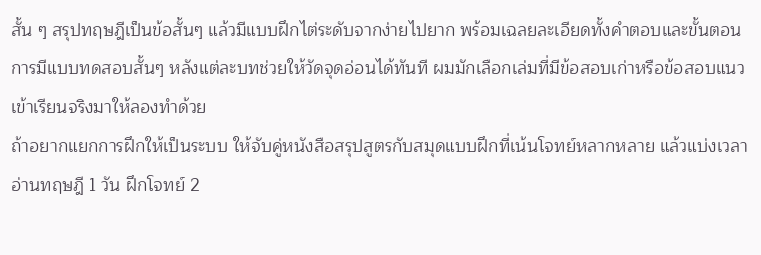สั้น ๆ สรุปทฤษฎีเป็นข้อสั้นๆ แล้วมีแบบฝึกไต่ระดับจากง่ายไปยาก พร้อมเฉลยละเอียดทั้งคำตอบและขั้นตอน การมีแบบทดสอบสั้นๆ หลังแต่ละบทช่วยให้วัดจุดอ่อนได้ทันที ผมมักเลือกเล่มที่มีข้อสอบเก่าหรือข้อสอบแนวเข้าเรียนจริงมาให้ลองทำด้วย
ถ้าอยากแยกการฝึกให้เป็นระบบ ให้จับคู่หนังสือสรุปสูตรกับสมุดแบบฝึกที่เน้นโจทย์หลากหลาย แล้วแบ่งเวลาอ่านทฤษฎี 1 วัน ฝึกโจทย์ 2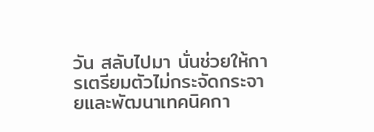วัน สลับไปมา นั่นช่วยให้การเตรียมตัวไม่กระจัดกระจายและพัฒนาเทคนิคกา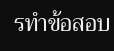รทำข้อสอบ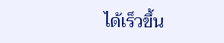ได้เร็วขึ้น